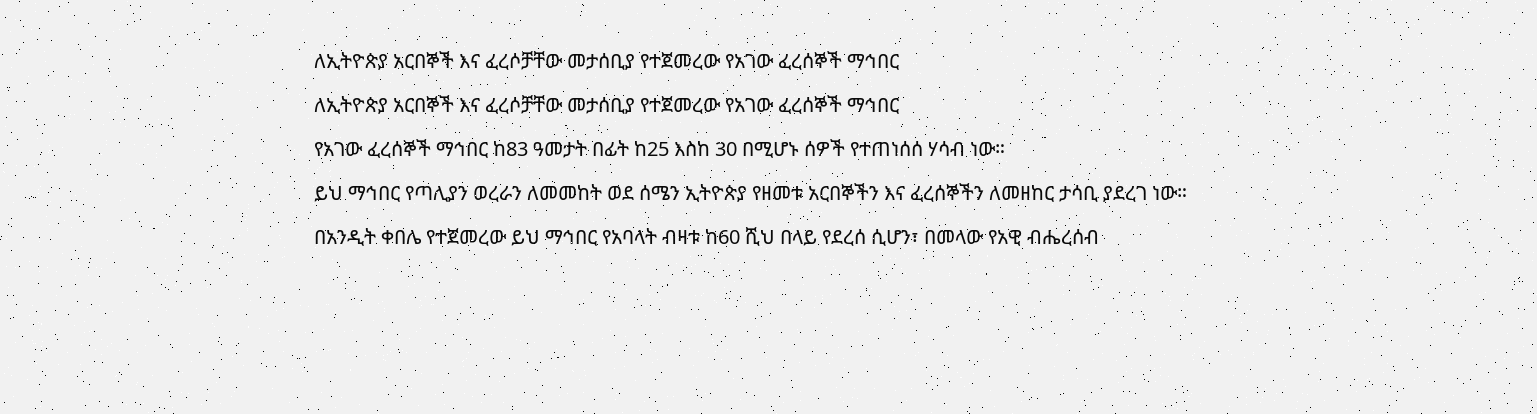ለኢትዮጵያ አርበኞች እና ፈረሶቻቸው መታሰቢያ የተጀመረው የአገው ፈረሰኞች ማኅበር

ለኢትዮጵያ አርበኞች እና ፈረሶቻቸው መታሰቢያ የተጀመረው የአገው ፈረሰኞች ማኅበር

የአገው ፈረሰኞች ማኅበር ከ83 ዓመታት በፊት ከ25 እስከ 30 በሚሆኑ ሰዎች የተጠነሰሰ ሃሳብ ነው።

ይህ ማኅበር የጣሊያን ወረራን ለመመከት ወደ ሰሜን ኢትዮጵያ የዘመቱ አርበኞችን እና ፈረሰኞችን ለመዘከር ታሳቢ ያደረገ ነው።

በአንዲት ቀበሌ የተጀመረው ይህ ማኅበር የአባላት ብዛቱ ከ60 ሺህ በላይ የደረሰ ሲሆን፣ በመላው የአዊ ብሔረሰብ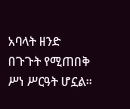አባላት ዘንድ በጉጉት የሚጠበቅ ሥነ ሥርዓት ሆኗል።